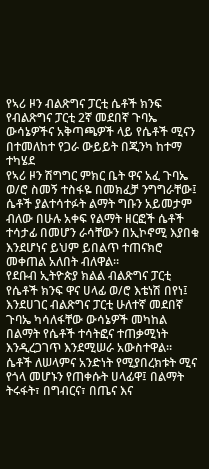የኣሪ ዞን ብልጽግና ፓርቲ ሴቶች ክንፍ የብልጽግና ፓርቲ 2ኛ መደበኛ ጉባኤ ውሳኔዎችና አቅጣጫዎች ላይ የሴቶች ሚናን በተመለከተ የጋራ ውይይት በጂንካ ከተማ ተካሄደ
የኣሪ ዞን ሽግግር ምክር ቤት ዋና አፈ ጉባኤ ወ/ሮ ስመኝ ተስፋዬ በመክፈቻ ንግግራቸው፤ ሴቶች ያልተሳተፉት ልማት ግቡን አይመታም ብለው በሁሉ አቀፍ የልማት ዘርፎች ሴቶች ተሳታፊ በመሆን ራሳቸውን በኢኮኖሚ እያበቁ እንደሆነና ይህም ይበልጥ ተጠናክሮ መቀጠል አለበት ብለዋል።
የደቡብ ኢትዮጵያ ክልል ብልጽግና ፓርቲ የሴቶች ክንፍ ዋና ሀላፊ ወ/ሮ እቴነሽ በየነ፤ እንደሀገር ብልጽግና ፓርቲ ሁለተኛ መደበኛ ጉባኤ ካሳለፋቸው ውሳኔዎች መካከል በልማት የሴቶች ተሳትፎና ተጠቃሚነት እንዲረጋገጥ እንደሚሠራ አውስተዋል።
ሴቶች ለሠላምና አንድነት የሚያበረክቱት ሚና የጎላ መሆኑን የጠቀሱት ሀላፊዋ፤ በልማት ትሩፋት፣ በግብርና፣ በጤና እና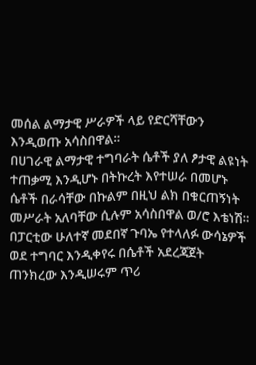መሰል ልማታዊ ሥራዎች ላይ የድርሻቸውን እንዲወጡ አሳስበዋል።
በሀገራዊ ልማታዊ ተግባራት ሴቶች ያለ ፆታዊ ልዩነት ተጠቃሚ እንዲሆኑ በትኩረት እየተሠራ በመሆኑ ሴቶች በራሳቸው በኩልም በዚህ ልክ በቁርጠኝነት መሥራት አለባቸው ሲሉም አሳስበዋል ወ/ሮ እቴነሽ።
በፓርቲው ሁለተኛ መደበኛ ጉባኤ የተላለፉ ውሳኔዎች ወደ ተግባር እንዲቀየሩ በሴቶች አደረጃጀት ጠንክረው እንዲሠሩም ጥሪ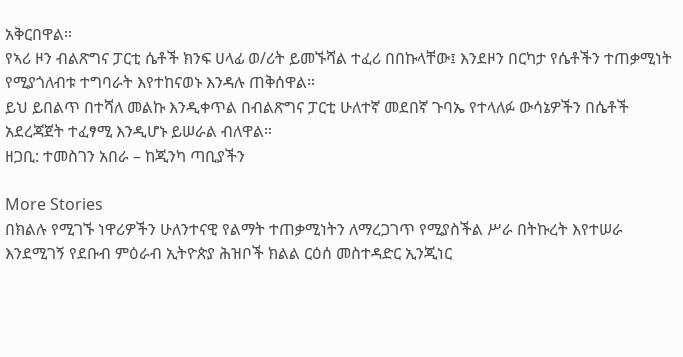አቅርበዋል።
የኣሪ ዞን ብልጽግና ፓርቲ ሴቶች ክንፍ ሀላፊ ወ/ሪት ይመኙሻል ተፈሪ በበኩላቸው፤ እንደዞን በርካታ የሴቶችን ተጠቃሚነት የሚያጎለብቱ ተግባራት እየተከናወኑ እንዳሉ ጠቅሰዋል።
ይህ ይበልጥ በተሻለ መልኩ እንዲቀጥል በብልጽግና ፓርቲ ሁለተኛ መደበኛ ጉባኤ የተላለፉ ውሳኔዎችን በሴቶች አደረጃጀት ተፈፃሚ እንዲሆኑ ይሠራል ብለዋል።
ዘጋቢ: ተመስገን አበራ – ከጂንካ ጣቢያችን

More Stories
በክልሉ የሚገኙ ነዋሪዎችን ሁለንተናዊ የልማት ተጠቃሚነትን ለማረጋገጥ የሚያስችል ሥራ በትኩረት እየተሠራ እንደሚገኝ የደቡብ ምዕራብ ኢትዮጵያ ሕዝቦች ክልል ርዕሰ መስተዳድር ኢንጂነር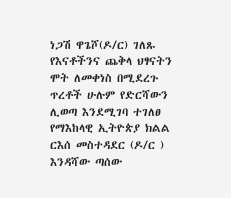ነጋሽ ዋጌሾ(ዶ/ር) ገለጹ
የእናቶችንና ጨቅላ ህፃናትን ሞት ለመቀነስ በሚደረጉ ጥረቶች ሁሉም የድርሻውን ሊወጣ እንደሚገባ ተገለፀ
የማእከላዊ ኢትዮጵያ ክልል ርእሰ መስተዳደር (ዶ/ር ) እንዳሻው ጣሰው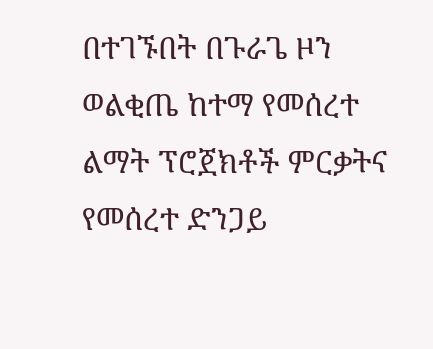በተገኙበት በጉራጌ ዞን ወልቂጤ ከተማ የመሰረተ ልማት ፕሮጀክቶች ምርቃትና የመሰረተ ድንጋይ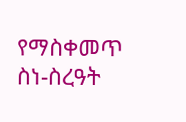የማስቀመጥ ስነ-ስረዓት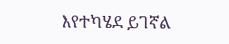እየተካሄደ ይገኛል